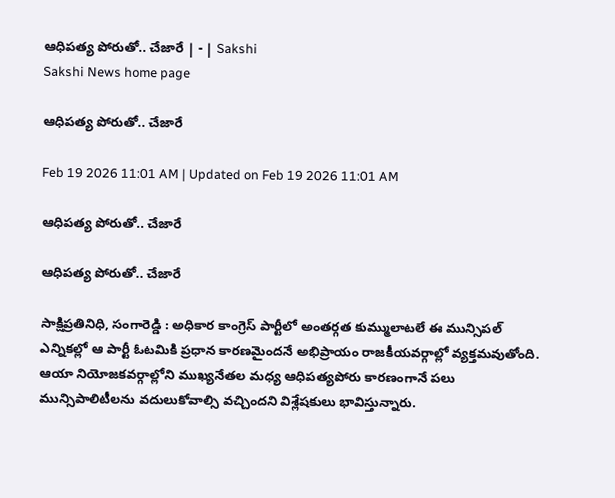ఆధిపత్య పోరుతో.. చేజారే | - | Sakshi
Sakshi News home page

ఆధిపత్య పోరుతో.. చేజారే

Feb 19 2026 11:01 AM | Updated on Feb 19 2026 11:01 AM

ఆధిపత్య పోరుతో.. చేజారే

ఆధిపత్య పోరుతో.. చేజారే

సాక్షిప్రతినిధి, సంగారెడ్డి : అధికార కాంగ్రెస్‌ పార్టీలో అంతర్గత కుమ్ములాటలే ఈ మున్సిపల్‌ ఎన్నికల్లో ఆ పార్టీ ఓటమికి ప్రధాన కారణమైందనే అభిప్రాయం రాజకీయవర్గాల్లో వ్యక్తమవుతోంది. ఆయా నియోజకవర్గాల్లోని ముఖ్యనేతల మధ్య ఆధిపత్యపోరు కారణంగానే పలు మున్సిపాలిటీలను వదులుకోవాల్సి వచ్చిందని విశ్లేషకులు భావిస్తున్నారు.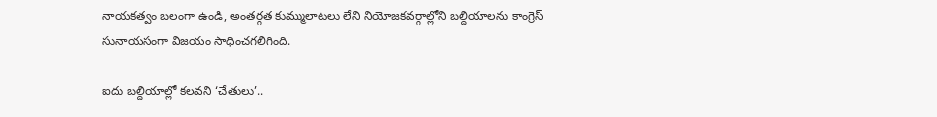నాయకత్వం బలంగా ఉండి, అంతర్గత కుమ్ములాటలు లేని నియోజకవర్గాల్లోని బల్దియాలను కాంగ్రెస్‌ సునాయసంగా విజయం సాధించగలిగింది.

ఐదు బల్దియాల్లో కలవని ‘చేతులు’..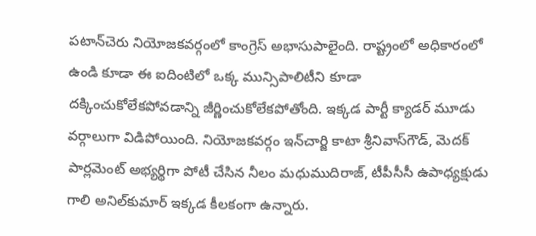పటాన్‌చెరు నియోజకవర్గంలో కాంగ్రెస్‌ అభాసుపాలైంది. రాష్ట్రంలో అధికారంలో ఉండి కూడా ఈ ఐదింటిలో ఒక్క మున్సిపాలిటీని కూడా దక్కించుకోలేకపోవడాన్ని జీర్ణించుకోలేకపోతోంది. ఇక్కడ పార్టీ క్యాడర్‌ మూడు వర్గాలుగా విడిపోయింది. నియోజకవర్గం ఇన్‌చార్జి కాటా శ్రీనివాస్‌గౌడ్‌, మెదక్‌ పార్లమెంట్‌ అభ్యర్థిగా పోటీ చేసిన నీలం మధుముదిరాజ్‌, టీపీసీసీ ఉపాధ్యక్షుడు గాలి అనిల్‌కుమార్‌ ఇక్కడ కీలకంగా ఉన్నారు.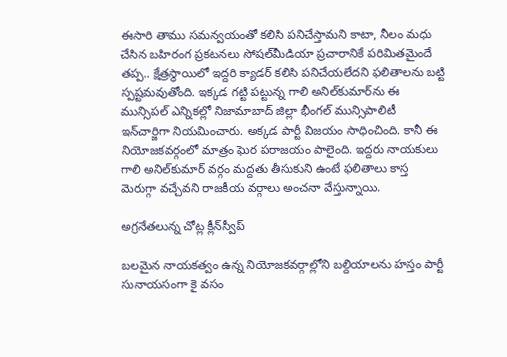ఈసారి తాము సమన్వయంతో కలిసి పనిచేస్తామని కాటా, నీలం మధు చేసిన బహిరంగ ప్రకటనలు సోషల్‌మీడియా ప్రచారానికే పరిమితమైందే తప్ప.. క్షేత్రస్థాయిలో ఇద్దరి క్యాడర్‌ కలిసి పనిచేయలేదని ఫలితాలను బట్టి స్పష్టమవుతోంది. ఇక్కడ గట్టి పట్టున్న గాలి అనిల్‌కుమార్‌ను ఈ మున్సిపల్‌ ఎన్నికల్లో నిజామాబాద్‌ జిల్లా భీంగల్‌ మున్సిపాలిటీ ఇన్‌చార్జిగా నియమించారు. అక్కడ పార్టీ విజయం సాధించింది. కానీ ఈ నియోజకవర్గంలో మాత్రం ఘెర పరాజయం పాలైంది. ఇద్దరు నాయకులు గాలి అనిల్‌కుమార్‌ వర్గం మద్దతు తీసుకుని ఉంటే ఫలితాలు కాస్త మెరుగ్గా వచ్చేవని రాజకీయ వర్గాలు అంచనా వేస్తున్నాయి.

అగ్రనేతలున్న చోట్ల క్లీన్‌స్వీప్‌

బలమైన నాయకత్వం ఉన్న నియోజకవర్గాల్లోని బల్దియాలను హస్తం పార్టీ సునాయసంగా కై వసం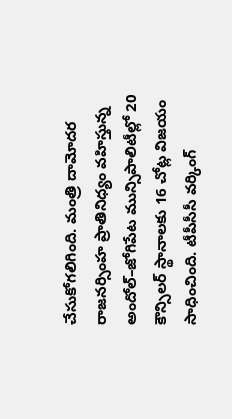చేసుకోగలిగింది. మంత్రి దామోదర రాజనర్సింహ ప్రాతినిధ్యం వహిస్తున్న అందోల్‌–జోగిపేట మున్సిపాలిటీల్లో 20 కౌన్సిలర్‌ స్థానాలకు 16 చోట్ల విజయం సాధించింది. టీపీసీసీ వర్కింగ్‌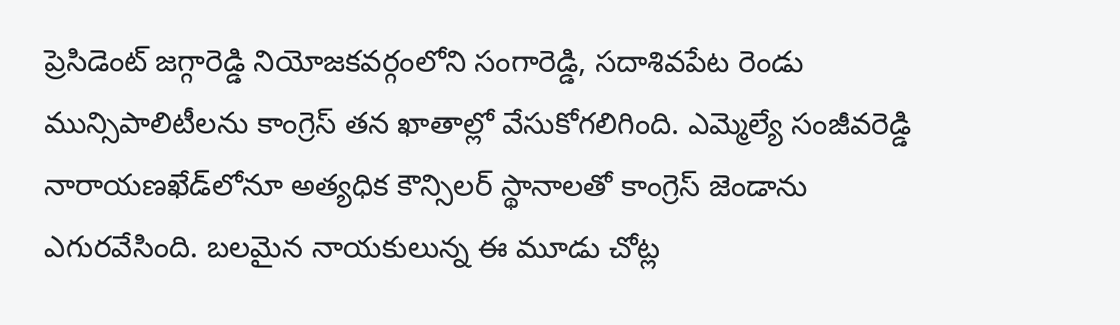ప్రెసిడెంట్‌ జగ్గారెడ్డి నియోజకవర్గంలోని సంగారెడ్డి, సదాశివపేట రెండు మున్సిపాలిటీలను కాంగ్రెస్‌ తన ఖాతాల్లో వేసుకోగలిగింది. ఎమ్మెల్యే సంజీవరెడ్డి నారాయణఖేడ్‌లోనూ అత్యధిక కౌన్సిలర్‌ స్థానాలతో కాంగ్రెస్‌ జెండాను ఎగురవేసింది. బలమైన నాయకులున్న ఈ మూడు చోట్ల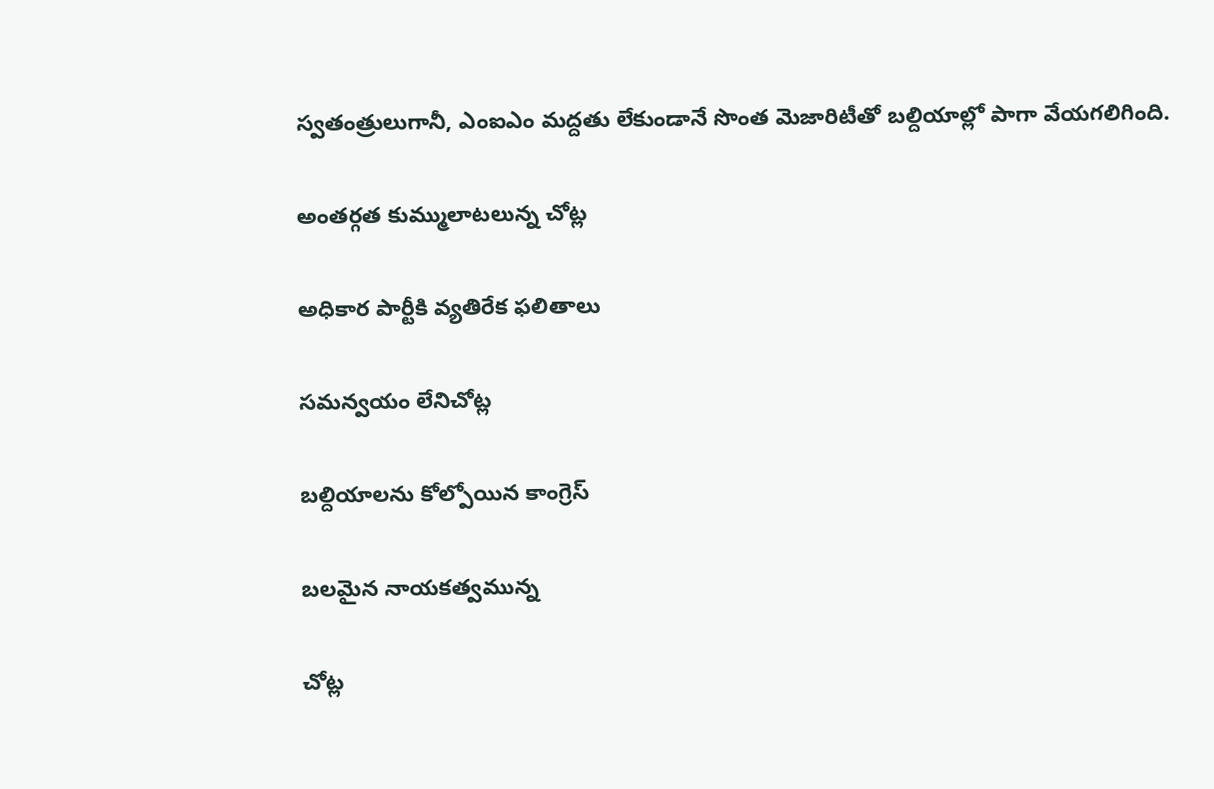స్వతంత్రులుగానీ, ఎంఐఎం మద్దతు లేకుండానే సొంత మెజారిటీతో బల్దియాల్లో పాగా వేయగలిగింది.

అంతర్గత కుమ్ములాటలున్న చోట్ల

అధికార పార్టీకి వ్యతిరేక ఫలితాలు

సమన్వయం లేనిచోట్ల

బల్దియాలను కోల్పోయిన కాంగ్రెస్‌

బలమైన నాయకత్వమున్న

చోట్ల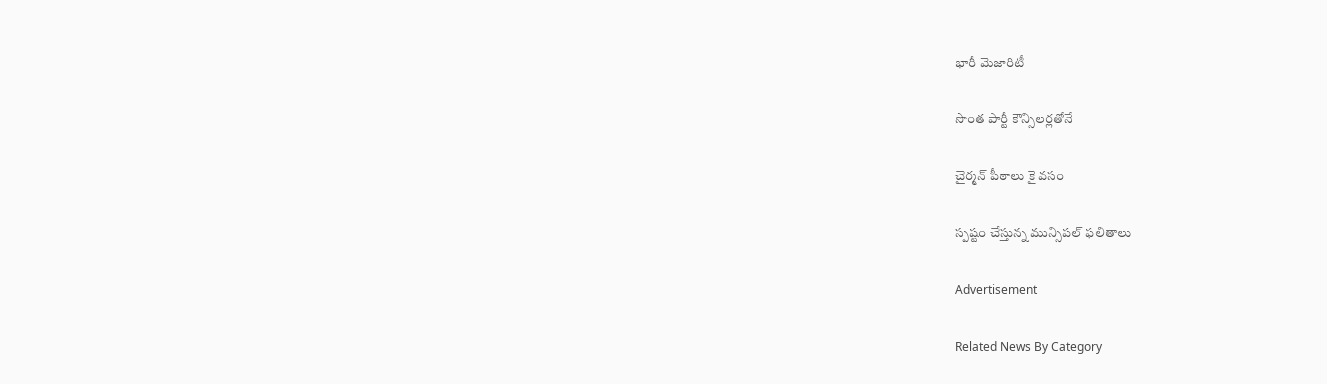భారీ మెజారిటీ

సొంత పార్టీ కౌన్సిలర్లతోనే

చైర్మన్‌ పీఠాలు కై వసం

స్పష్టం చేస్తున్న మున్సిపల్‌ ఫలితాలు

Advertisement

Related News By Category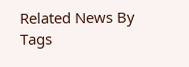Related News By Tags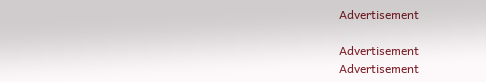Advertisement

Advertisement
Advertisement